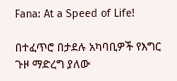Fana: At a Speed of Life!

በተፈጥሮ በታደሉ አካባቢዎች የእግር ጉዞ ማድረግ ያለው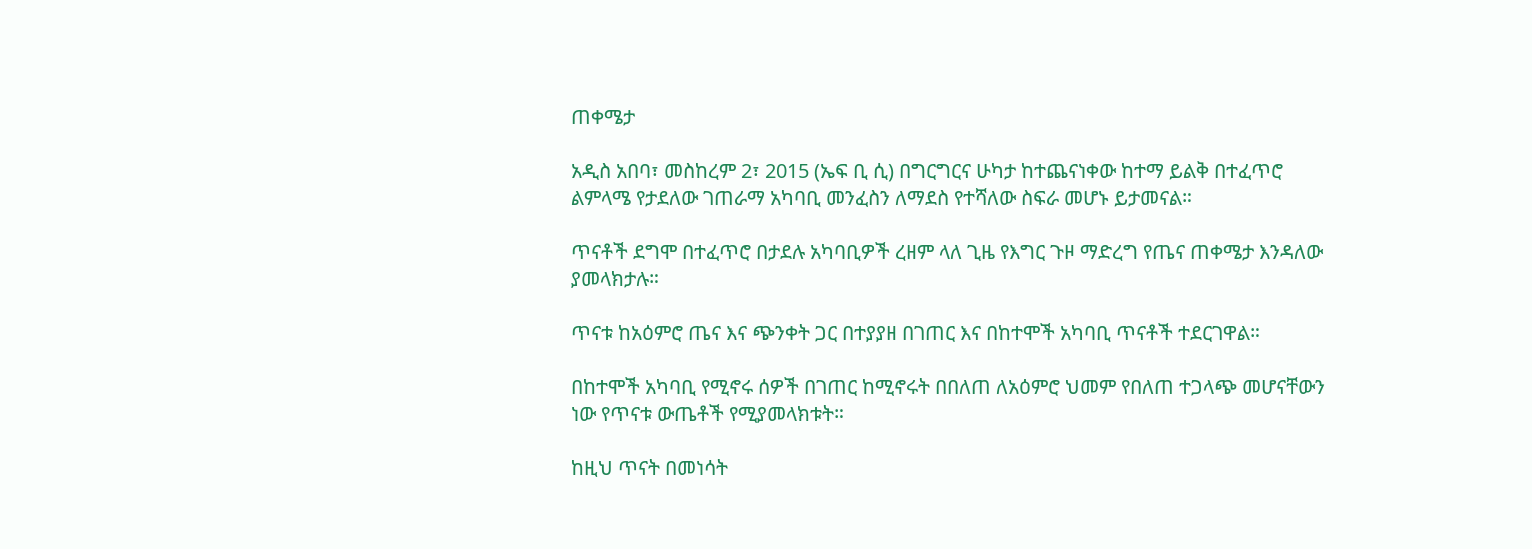ጠቀሜታ

አዲስ አበባ፣ መስከረም 2፣ 2015 (ኤፍ ቢ ሲ) በግርግርና ሁካታ ከተጨናነቀው ከተማ ይልቅ በተፈጥሮ ልምላሜ የታደለው ገጠራማ አካባቢ መንፈስን ለማደስ የተሻለው ስፍራ መሆኑ ይታመናል።

ጥናቶች ደግሞ በተፈጥሮ በታደሉ አካባቢዎች ረዘም ላለ ጊዜ የእግር ጉዞ ማድረግ የጤና ጠቀሜታ እንዳለው ያመላክታሉ።

ጥናቱ ከአዕምሮ ጤና እና ጭንቀት ጋር በተያያዘ በገጠር እና በከተሞች አካባቢ ጥናቶች ተደርገዋል።

በከተሞች አካባቢ የሚኖሩ ሰዎች በገጠር ከሚኖሩት በበለጠ ለአዕምሮ ህመም የበለጠ ተጋላጭ መሆናቸውን ነው የጥናቱ ውጤቶች የሚያመላክቱት።

ከዚህ ጥናት በመነሳት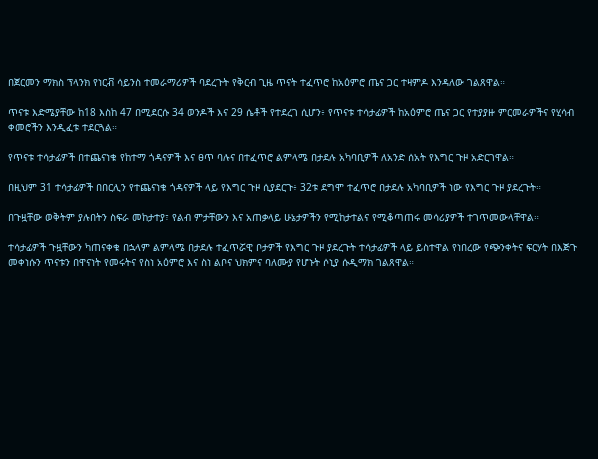በጀርመን ማክስ ፕላንክ የነርቭ ሳይንስ ተመራማሪዎች ባደረጉት የቅርብ ጊዜ ጥናት ተፈጥሮ ከአዕምሮ ጤና ጋር ተዛምዶ እንዳለው ገልጸዋል።

ጥናቱ እድሜያቸው ከ18 እስከ 47 በሚደርሱ 34 ወንዶች እና 29 ሴቶች የተደረገ ሲሆን፥ የጥናቱ ተሳታፊዎች ከአዕምሮ ጤና ጋር የተያያዙ ምርመራዎችና የሂሳብ ቀመሮችን እንዲፈቱ ተደርጓል።

የጥናቱ ተሳታፊዎች በተጨናነቁ የከተማ ጎዳናዎች እና ፀጥ ባሉና በተፈጥሮ ልምላሜ በታደሉ አካባቢዎች ለአንድ ሰአት የእግር ጉዞ አድርገዋል።

በዚህም 31 ተሳታፊዎች በበርሊን የተጨናነቁ ጎዳናዎች ላይ የእግር ጉዞ ሲያደርጉ፥ 32ቱ ደግሞ ተፈጥሮ በታደሉ አካባቢዎች ነው የእግር ጉዞ ያደረጉት።

በጉዟቸው ወቅትም ያሉበትን ስፍራ መከታተያ፣ የልብ ምታቸውን እና አጠቃላይ ሁኔታዎችን የሚከታተልና የሚቆጣጠሩ መሳሪያዎች ተገጥመውላቸዋል።

ተሳታፊዎች ጉዟቸውን ካጠናቀቁ በኋላም ልምላሜ በታደሉ ተፈጥሯዊ ቦታዎች የእግር ጉዞ ያደረጉት ተሳታፊዎች ላይ ይስተዋል የነበረው የጭንቀትና ፍርሃት በእጅጉ መቀነሱን ጥናቱን በዋናነት የመሩትና የስነ አዕምሮ እና ስነ ልቦና ህክምና ባለሙያ የሆኑት ሶኒያ ሱዲማክ ገልጸዋል።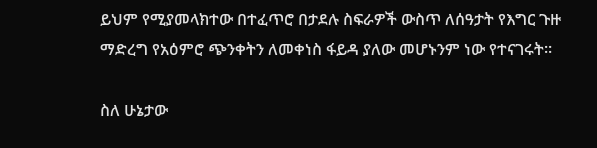ይህም የሚያመላክተው በተፈጥሮ በታደሉ ስፍራዎች ውስጥ ለሰዓታት የእግር ጉዙ ማድረግ የአዕምሮ ጭንቀትን ለመቀነስ ፋይዳ ያለው መሆኑንም ነው የተናገሩት።

ስለ ሁኔታው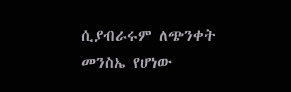ሲያብራሩም ለጭንቀት መንስኤ የሆነው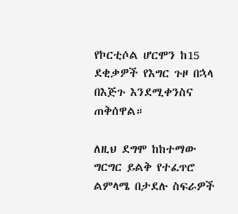የኮርቲሶል ሆርሞን ከ15 ደቂቃዎች የእግር ጉዞ በኋላ በእጅጉ እንደሚቀንስና ጠቅሰዋል።

ለዚህ ደግሞ ከከተማው ግርግር ይልቅ የተፈጥሮ ልምላሜ በታደሉ ስፍራዎች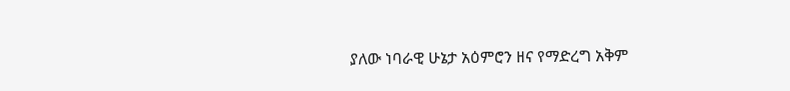ያለው ነባራዊ ሁኔታ አዕምሮን ዘና የማድረግ አቅም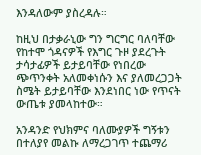እንዳለውም ያስረዳሉ።

ከዚህ በታቃራኒው ግን ግርግር ባለባቸው የከተሞ ጎዳናዎች የእግር ጉዞ ያደረጉት ታሳታፊዎች ይታይባቸው የነበረው ጭጥንቀት አለመቀነሱን እና ያለመረጋጋት ስሜት ይታይባቸው እንደነበር ነው የጥናት ውጤቱ ያመላከተው።

አንዳንድ የህክምና ባለሙያዎች ግኝቱን በተለያየ መልኩ ለማረጋገጥ ተጨማሪ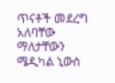ጥናቶች መደረግ አለባቸው ማለታቸውን ሜዲካል ኒውስ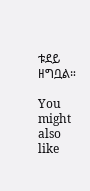ቱደይ ዘግቧል።

You might also like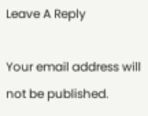Leave A Reply

Your email address will not be published.